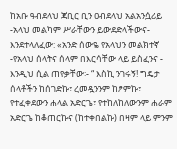ከአቡ ዓብደላህ ጃቢር ቢን ዐብደላህ አልአንሷሪይ -አላህ መልካም ሥራቸውን ይውደድላችውና- እንደተላለፈው: «አንድ ሰውዬ የአላህን መልክተኛ -የአላህ ሰላትና ሰላም በእርሳቸው ላይ ይስፈንና - እንዲህ ሲል ጠየቃቸው፡- “ እስኪ ንገሩኝ! ግዴታ ሰላቶችን ከሰገድኩ፣ ረመዷንንም ከፆምኩ፣ የተፈቀደውን ሐላል አድርጌ፣ የተከለከለውንም ሐራም አድርጌ ከቆጠርኩና (ከተቀበልኩ) በዛም ላይ ምንም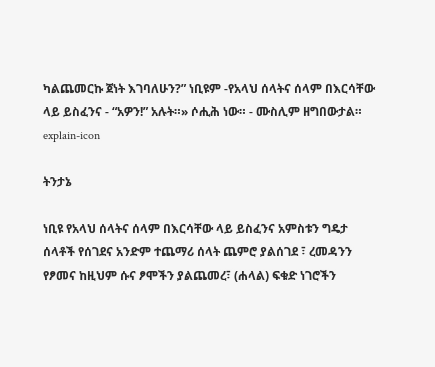ካልጨመርኩ ጀነት እገባለሁን?” ነቢዩም -የአላህ ሰላትና ሰላም በእርሳቸው ላይ ይስፈንና - “አዎን!” አሉት።» ሶሒሕ ነው። - ሙስሊም ዘግበውታል።
explain-icon

ትንታኔ

ነቢዩ የአላህ ሰላትና ሰላም በእርሳቸው ላይ ይስፈንና አምስቱን ግዴታ ሰላቶች የሰገደና አንድም ተጨማሪ ሰላት ጨምሮ ያልሰገደ ፣ ረመዳንን የፆመና ከዚህም ሱና ፆሞችን ያልጨመረ፣ (ሐላል) ፍቁድ ነገሮችን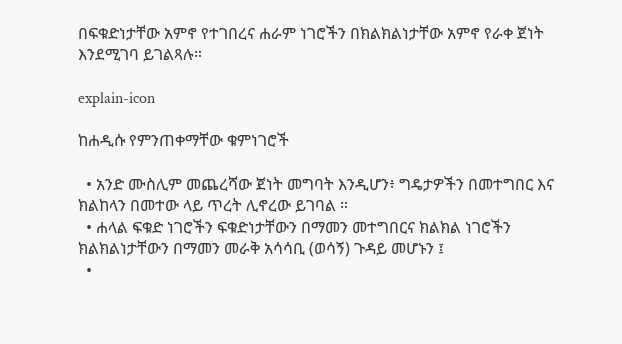በፍቁድነታቸው አምኖ የተገበረና ሐራም ነገሮችን በክልክልነታቸው አምኖ የራቀ ጀነት እንደሚገባ ይገልጻሉ።

explain-icon

ከሐዲሱ የምንጠቀማቸው ቁምነገሮች

  • አንድ ሙስሊም መጨረሻው ጀነት መግባት እንዲሆን፥ ግዴታዎችን በመተግበር እና ክልከላን በመተው ላይ ጥረት ሊኖረው ይገባል ።
  • ሐላል ፍቁድ ነገሮችን ፍቁድነታቸውን በማመን መተግበርና ክልክል ነገሮችን ክልክልነታቸውን በማመን መራቅ አሳሳቢ (ወሳኝ) ጉዳይ መሆኑን ፤
  •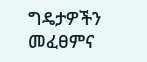ግዴታዎችን መፈፀምና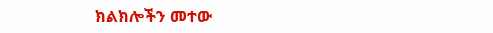ክልክሎችን መተው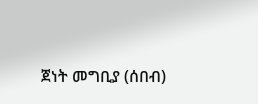ጀነት መግቢያ (ሰበብ)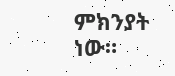ምክንያት ነው።